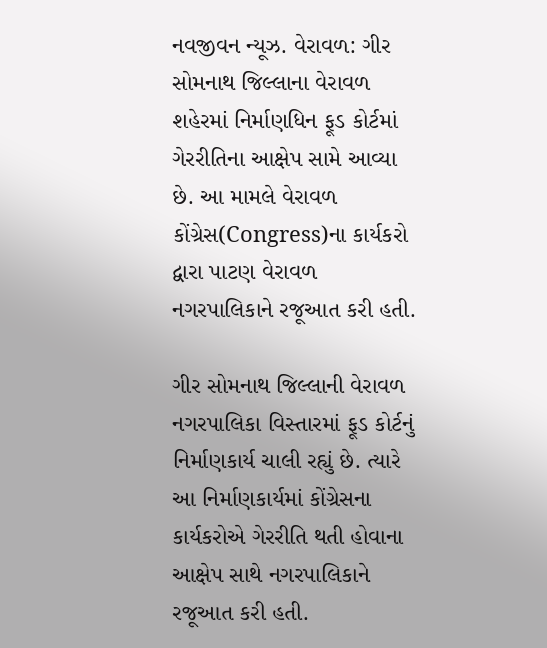નવજીવન ન્યૂઝ. વેરાવળ: ગીર સોમનાથ જિલ્લાના વેરાવળ શહેરમાં નિર્માણધિન ફૂડ કોર્ટમાં ગેરરીતિના આક્ષેપ સામે આવ્યા છે. આ મામલે વેરાવળ કોંગ્રેસ(Congress)ના કાર્યકરો દ્વારા પાટણ વેરાવળ નગરપાલિકાને રજૂઆત કરી હતી.

ગીર સોમનાથ જિલ્લાની વેરાવળ નગરપાલિકા વિસ્તારમાં ફૂડ કોર્ટનું નિર્માણકાર્ય ચાલી રહ્યું છે. ત્યારે આ નિર્માણકાર્યમાં કોંગ્રેસના કાર્યકરોએ ગેરરીતિ થતી હોવાના આક્ષેપ સાથે નગરપાલિકાને રજૂઆત કરી હતી.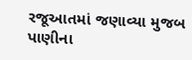રજૂઆતમાં જણાવ્યા મુજબ પાણીના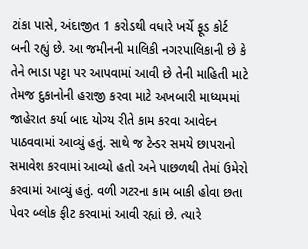ટાંકા પાસે, અંદાજીત 1 કરોડથી વધારે ખર્ચે ફૂડ કોર્ટ બની રહ્યું છે. આ જમીનની માલિકી નગરપાલિકાની છે કે તેને ભાડા પટ્ટા પર આપવામાં આવી છે તેની માહિતી માટે તેમજ દુકાનોની હરાજી કરવા માટે અખબારી માધ્યમમાં જાહેરાત કર્યા બાદ યોગ્ય રીતે કામ કરવા આવેદન પાઠવવામાં આવ્યું હતું. સાથે જ ટેન્ડર સમયે છાપરાનો સમાવેશ કરવામાં આવ્યો હતો અને પાછળથી તેમાં ઉમેરો કરવામાં આવ્યું હતું. વળી ગટરના કામ બાકી હોવા છતા પેવર બ્લોક ફીટ કરવામાં આવી રહ્યાં છે. ત્યારે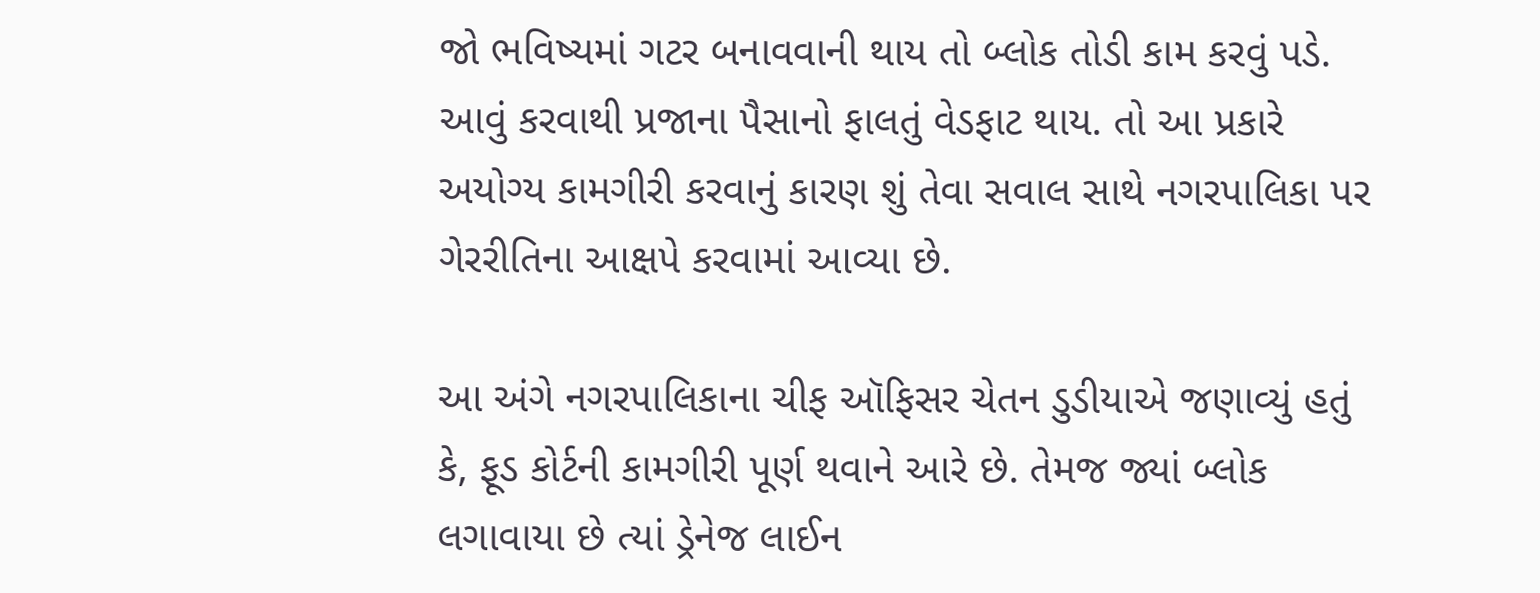જો ભવિષ્યમાં ગટર બનાવવાની થાય તો બ્લોક તોડી કામ કરવું પડે. આવું કરવાથી પ્રજાના પૈસાનો ફાલતું વેડફાટ થાય. તો આ પ્રકારે અયોગ્ય કામગીરી કરવાનું કારણ શું તેવા સવાલ સાથે નગરપાલિકા પર ગેરરીતિના આક્ષપે કરવામાં આવ્યા છે.

આ અંગે નગરપાલિકાના ચીફ ઑફિસર ચેતન ડુડીયાએ જણાવ્યું હતું કે, ફૂડ કોર્ટની કામગીરી પૂર્ણ થવાને આરે છે. તેમજ જ્યાં બ્લોક લગાવાયા છે ત્યાં ડ્રેનેજ લાઈન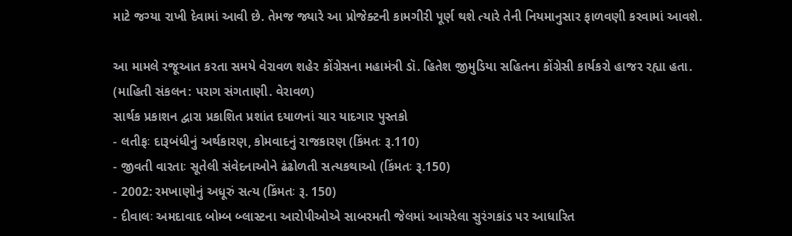માટે જગ્યા રાખી દેવામાં આવી છે. તેમજ જ્યારે આ પ્રોજેક્ટની કામગીરી પૂર્ણ થશે ત્યારે તેની નિયમાનુસાર ફાળવણી કરવામાં આવશે.

આ મામલે રજૂઆત કરતા સમયે વેરાવળ શહેર કોંગ્રેસના મહામંત્રી ડૉ. હિતેશ જીમુડિયા સહિતના કોંગ્રેસી કાર્યકરો હાજર રહ્યા હતા.
(માહિતી સંકલન: પરાગ સંગતાણી. વેરાવળ)
સાર્થક પ્રકાશન દ્વારા પ્રકાશિત પ્રશાંત દયાળનાં ચાર યાદગાર પુસ્તકો
- લતીફઃ દારૂબંધીનું અર્થકારણ, કોમવાદનું રાજકારણ (કિંમતઃ રૂ.110)
- જીવતી વારતાઃ સૂતેલી સંવેદનાઓને ઢંઢોળતી સત્યકથાઓ (કિંમતઃ રૂ.150)
- 2002: રમખાણોનું અધૂરું સત્ય (કિંમતઃ રૂ. 150)
- દીવાલઃ અમદાવાદ બોમ્બ બ્લાસ્ટના આરોપીઓએ સાબરમતી જેલમાં આચરેલા સુરંગકાંડ પર આધારિત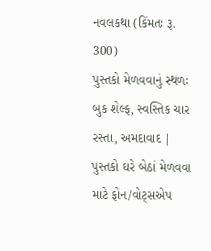નવલકથા (કિંમતઃ રૂ. 300)
પુસ્તકો મેળવવાનું સ્થળઃ બુક શેલ્ફ, સ્વસ્તિક ચાર રસ્તા, અમદાવાદ | પુસ્તકો ઘરે બેઠાં મેળવવા માટે ફોન/વોટ્સએપ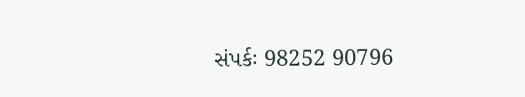સંપર્કઃ 98252 90796